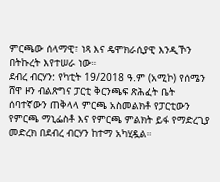ምርጫው ሰላማዊ፣ ነጻ እና ዴሞክራሲያዊ እንዲኾን በትኩረት እየተሠራ ነው።
ደብረ ብርሃን: የካቲት 19/2018 ዓ.ም (አሚኮ) የሰሜን ሸዋ ዞን ብልጽግና ፓርቲ ቅርንጫፍ ጽሕፈት ቤት ሰባተኛውን ጠቅላላ ምርጫ አስመልክቶ የፓርቲውን የምርጫ ማኒፌስቶ እና የምርጫ ምልክት ይፋ የማድረጊያ መድረክ በደብረ ብርሃን ከተማ አካሂዷል።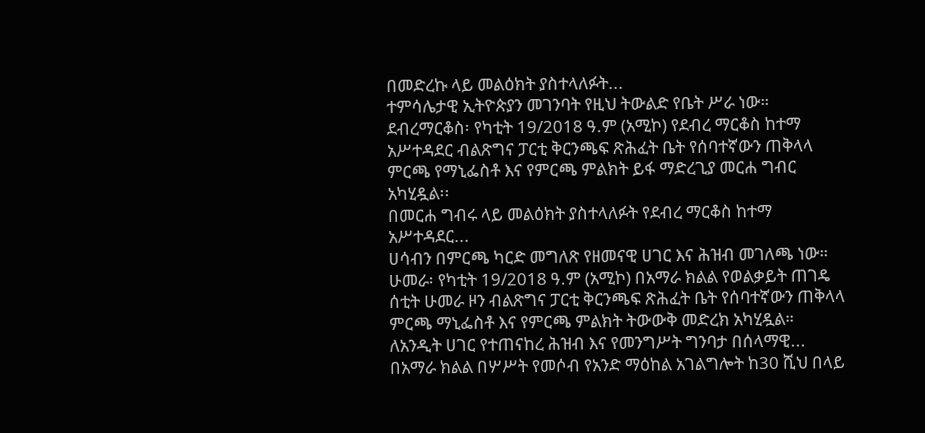በመድረኩ ላይ መልዕክት ያስተላለፉት...
ተምሳሌታዊ ኢትዮጵያን መገንባት የዚህ ትውልድ የቤት ሥራ ነው።
ደብረማርቆስ፡ የካቲት 19/2018 ዓ.ም (አሚኮ) የደብረ ማርቆስ ከተማ አሥተዳደር ብልጽግና ፓርቲ ቅርንጫፍ ጽሕፈት ቤት የሰባተኛውን ጠቅላላ ምርጫ የማኒፌስቶ እና የምርጫ ምልክት ይፋ ማድረጊያ መርሐ ግብር አካሂዷል፡፡
በመርሐ ግብሩ ላይ መልዕክት ያስተላለፉት የደብረ ማርቆስ ከተማ አሥተዳደር...
ሀሳብን በምርጫ ካርድ መግለጽ የዘመናዊ ሀገር እና ሕዝብ መገለጫ ነው።
ሁመራ፡ የካቲት 19/2018 ዓ.ም (አሚኮ) በአማራ ክልል የወልቃይት ጠገዴ ሰቲት ሁመራ ዞን ብልጽግና ፓርቲ ቅርንጫፍ ጽሕፈት ቤት የሰባተኛውን ጠቅላላ ምርጫ ማኒፌስቶ እና የምርጫ ምልክት ትውውቅ መድረክ አካሂዷል።
ለአንዲት ሀገር የተጠናከረ ሕዝብ እና የመንግሥት ግንባታ በሰላማዊ...
በአማራ ክልል በሦሥት የመሶብ የአንድ ማዕከል አገልግሎት ከ30 ሺህ በላይ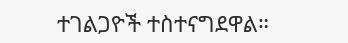ተገልጋዮች ተስተናግደዋል።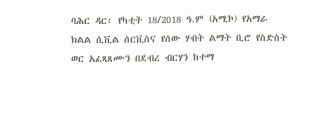ባሕር ዳር፡ የካቲት 18/2018 ዓ.ም (አሚኮ) የአማራ ክልል ሲቪል ሰርቪስና የሰው ሃብት ልማት ቢሮ የስድስት ወር አፈጻጸሙን በደብረ ብርሃን ከተማ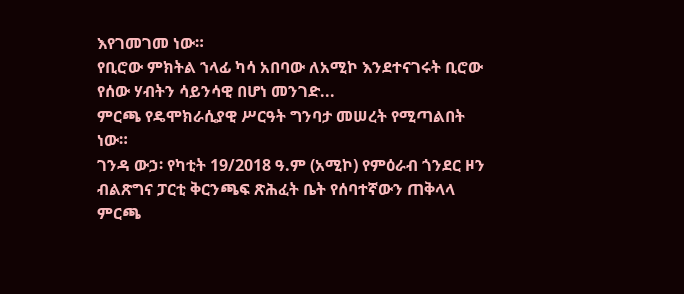እየገመገመ ነው።
የቢሮው ምክትል ኀላፊ ካሳ አበባው ለአሚኮ እንደተናገሩት ቢሮው የሰው ሃብትን ሳይንሳዊ በሆነ መንገድ...
ምርጫ የዴሞክራሲያዊ ሥርዓት ግንባታ መሠረት የሚጣልበት ነው።
ገንዳ ውኃ፡ የካቲት 19/2018 ዓ.ም (አሚኮ) የምዕራብ ጎንደር ዞን ብልጽግና ፓርቲ ቅርንጫፍ ጽሕፈት ቤት የሰባተኛውን ጠቅላላ ምርጫ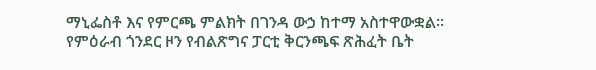ማኒፌስቶ እና የምርጫ ምልክት በገንዳ ውኃ ከተማ አስተዋውቋል።
የምዕራብ ጎንደር ዞን የብልጽግና ፓርቲ ቅርንጫፍ ጽሕፈት ቤት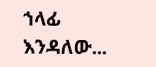ኀላፊ እንዳለው...